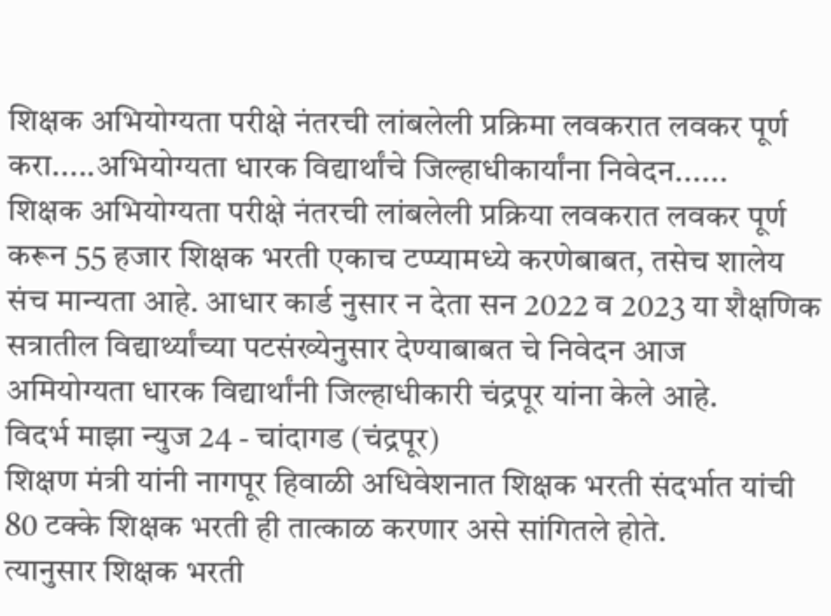शिक्षक अभियोग्यता परीक्षे नंतरची लांबलेली प्रक्रिमा लवकरात लवकर पूर्ण करा.....अभियोग्यता धारक विद्यार्थांचे जिल्हाधीकार्यांना निवेदन......
शिक्षक अभियोग्यता परीक्षे नंतरची लांबलेली प्रक्रिया लवकरात लवकर पूर्ण करून 55 हजार शिक्षक भरती एकाच टप्प्यामध्ये करणेबाबत, तसेच शालेय संच मान्यता आहे. आधार कार्ड नुसार न देता सन 2022 व 2023 या शैक्षणिक सत्रातील विद्यार्थ्यांच्या पटसंख्येनुसार देण्याबाबत चे निवेदन आज अमियोग्यता धारक विद्यार्थांनी जिल्हाधीकारी चंद्रपूर यांना केले आहे.
विदर्भ माझा न्युज 24 - चांदागड (चंद्रपूर)
शिक्षण मंत्री यांनी नागपूर हिवाळी अधिवेशनात शिक्षक भरती संदर्भात यांची 80 टक्के शिक्षक भरती ही तात्काळ करणार असे सांगितले होते.
त्यानुसार शिक्षक भरती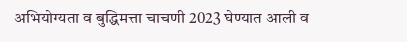अभियोग्यता व बुद्धिमत्ता चाचणी 2023 घेण्यात आली व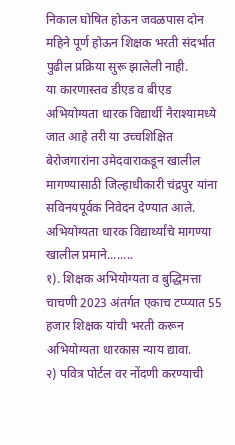निकाल घोषित होऊन जवळपास दोन महिने पूर्ण होऊन शिक्षक भरती संदर्भात पुढील प्रक्रिया सुरू झालेली नाही.
या कारणास्तव डीएड व बीएड अभियोग्यता धारक विद्यार्थी नैराश्यामध्ये जात आहे तरी या उच्चशिक्षित बेरोजगारांना उमेदवाराकडून खालील मागण्यासाठी जिल्हाधीकारी चंद्रपुर यांना सविनयपूर्वक निवेदन देण्यात आले.
अभियोग्यता धारक विद्यार्थ्यांचे मागण्या खालील प्रमाने........
१). शिक्षक अभियोग्यता व बुद्धिमत्ता चाचणी 2023 अंतर्गत एकाच टप्प्यात 55 हजार शिक्षक यांची भरती करून अभियोग्यता धारकास न्याय द्यावा.
२) पवित्र पोर्टल वर नोंदणी करण्याची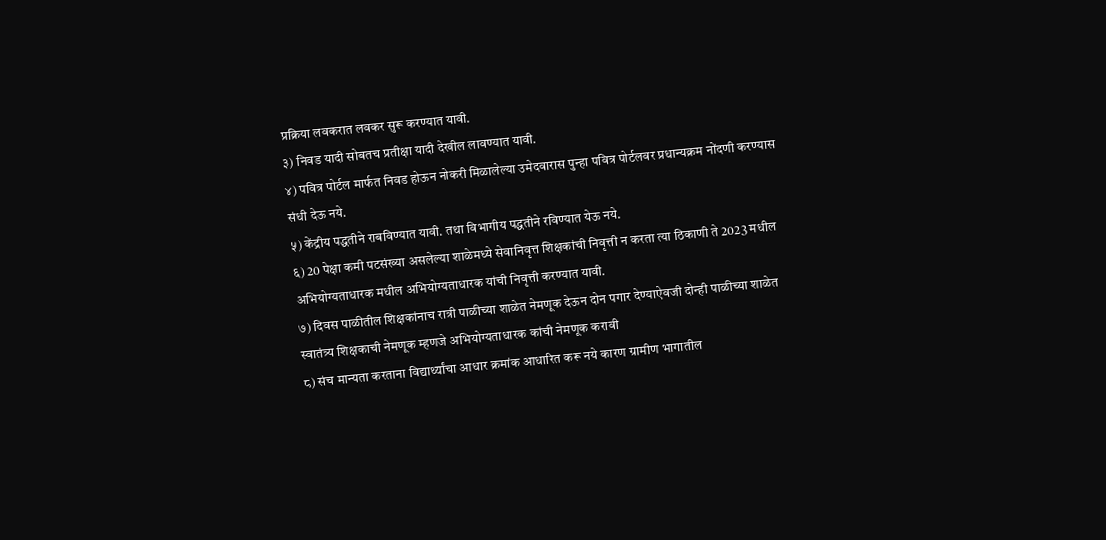प्रक्रिया लवकरात लवकर सुरू करण्यात यावी.
३) निवड यादी सोबतच प्रतीक्षा यादी देखील लावण्यात यावी.
४) पवित्र पोर्टल मार्फत निवड होऊन नोकरी मिळालेल्या उमेदवारास पुन्हा पवित्र पोर्टलवर प्रधान्यक्रम नोंदणी करण्यास संधी देऊ नये.
५) केंद्रीय पद्धतीने राबविण्यात यावी. तथा विभागीय पद्धतीने रविण्यात येऊ नये.
६) 20 पेक्षा कमी पटसंख्या असलेल्या शाळेमध्ये सेवानिवृत्त शिक्षकांची निवृत्ती न करता त्या ठिकाणी ते 2023 मधील अभियोग्यताधारक मधील अभियोग्यताधारक यांची निवृत्ती करण्यात यावी.
७) दिवस पाळीतील शिक्षकांनाच रात्री पाळीच्या शाळेत नेमणूक देऊन दोन पगार देण्याऐवजी दोन्ही पाळीच्या शाळेत स्वातंत्र्य शिक्षकाची नेमणूक म्हणजे अभियोग्यताधारक कांची नेमणूक करावी
८) संच मान्यता करताना विद्यार्थ्यांचा आधार क्रमांक आधारित करू नये कारण ग्रामीण भागातील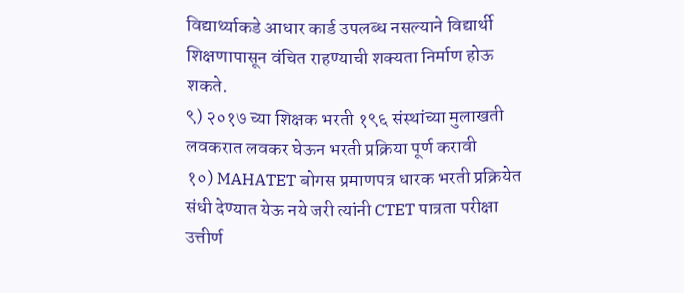विद्यार्थ्याकडे आधार कार्ड उपलब्ध नसल्याने विद्यार्थी शिक्षणापासून वंचित राहण्याची शक्यता निर्माण होऊ शकते.
९) २०१७ च्या शिक्षक भरती १९६ संस्थांच्या मुलाखती लवकरात लवकर घेऊन भरती प्रक्रिया पूर्ण करावी
१०) MAHATET बोगस प्रमाणपत्र धारक भरती प्रक्रियेत संधी देण्यात येऊ नये जरी त्यांनी CTET पात्रता परीक्षा उत्तीर्ण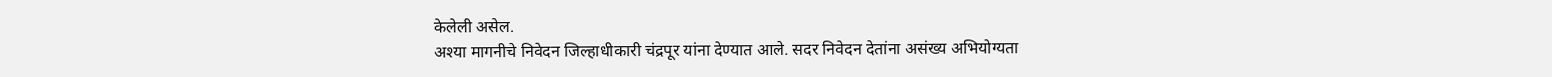केलेली असेल.
अश्या मागनीचे निवेदन जिल्हाधीकारी चंद्रपूर यांना देण्यात आले. सदर निवेदन देतांना असंख्य अभियोग्यता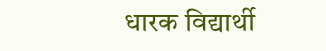धारक विद्यार्थी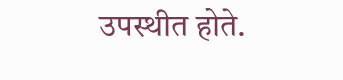उपस्थीत होते.